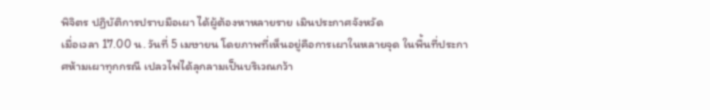พิจิตร ปฏิบัติการปราบมือเผา ได้ผู้ต้องหาหลายราย เมินประกาศจังหวัด
เมื่อเวลา 17.00 น. วันที่ 5 เมษายน โดยภาพที่เห็นอยู่คือการเผาในหลายจุด ในพื้นที่ประกาศห้ามเผาทุกกรณี เปลวไฟได้ลุกลามเป็นบริเวณกว้า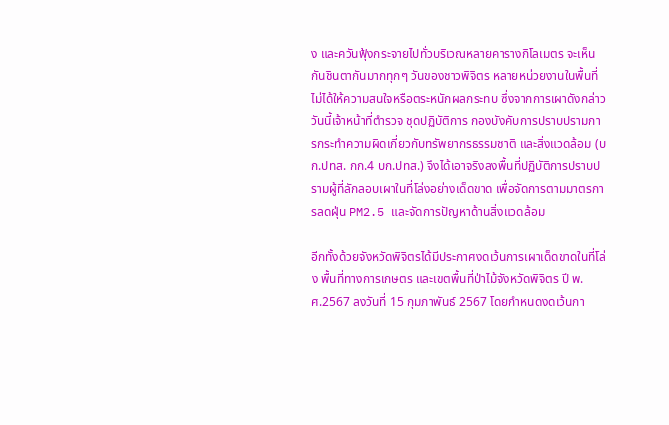ง และควันฟุ้งกระจายไปทั่วบริเวณหลายคารางกิโลเมตร จะเห็นกันชินตากันมากทุกๆ วันของชาวพิจิตร หลายหน่วยงานในพื้นที่ไม่ได้ให้ความสนใจหรือตระหนักผลกระทบ ซึ่งจากการเผาดังกล่าววันนี้เจ้าหน้าที่ตำรวจ ชุดปฏิบัติการ กองบังคับการปราบปรามการกระทำความผิดเกี่ยวกับทรัพยากรธรรมชาติ และสิ่งแวดล้อม (บก.ปทส. กก.4 บก.ปทส.) จึงได้เอาจริงลงพื้นที่ปฏิบัติการปราบปรามผู้ที่ลักลอบเผาในที่โล่งอย่างเด็ดขาด เพื่อจัดการตามมาตรการลดฝุ่น PM2.5 และจัดการปัญหาด้านสิ่งแวดล้อม

อีกทั้งด้วยจังหวัดพิจิตรได้มีประกาศงดเว้นการเผาเด็ดขาดในที่โล่ง พื้นที่ทางการเกษตร และเขตพื้นที่ป่าไม้จังหวัดพิจิตร ปี พ.ศ.2567 ลงวันที่ 15 กุมภาพันธ์ 2567 โดยกำหนดงดเว้นกา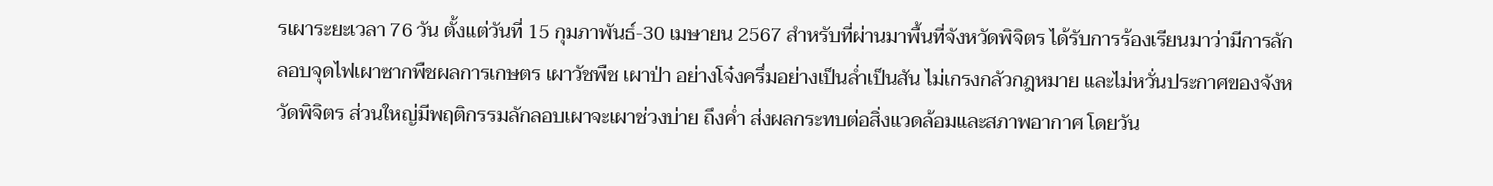รเผาระยะเวลา 76 วัน ตั้งแต่วันที่ 15 กุมภาพันธ์-30 เมษายน 2567 สำหรับที่ผ่านมาพื้นที่จังหวัดพิจิตร ได้รับการร้องเรียนมาว่ามีการลักลอบจุดไฟเผาซากพืชผลการเกษตร เผาวัชพืช เผาป่า อย่างโจ๋งครึ่มอย่างเป็นล่ำเป็นสัน ไม่เกรงกลัวกฎหมาย และไม่หวั่นประกาศของจังหวัดพิจิตร ส่วนใหญ่มีพฤติกรรมลักลอบเผาจะเผาช่วงบ่าย ถึงค่ำ ส่งผลกระทบต่อสิ่งแวดล้อมและสภาพอากาศ โดยวัน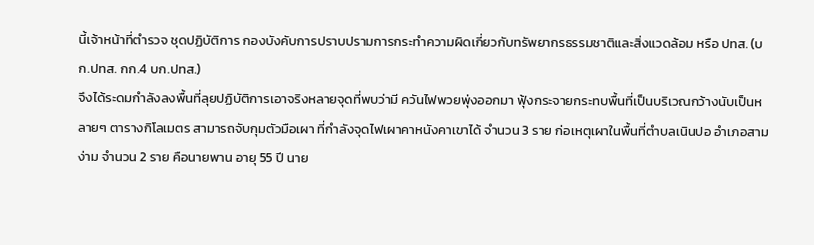นี้เจ้าหน้าที่ตำรวจ ชุดปฏิบัติการ กองบังคับการปราบปรามการกระทำความผิดเกี่ยวกับทรัพยากรธรรมชาติและสิ่งแวดล้อม หรือ ปทส. (บก.ปทส. กก.4 บก.ปทส.)
จึงได้ระดมกำลังลงพื้นที่ลุยปฏิบัติการเอาจริงหลายจุดที่พบว่ามี ควันไฟพวยพุ่งออกมา ฟุ้งกระจายกระทบพื้นที่เป็นบริเวณกว้างนับเป็นหลายๆ ตารางกิโลเมตร สามารถจับกุมตัวมือเผา ที่กำลังจุดไฟเผาคาหนังคาเขาได้ จำนวน 3 ราย ก่อเหตุเผาในพื้นที่ตำบลเนินปอ อำเภอสามง่าม จำนวน 2 ราย คือนายพาน อายุ 55 ปี นาย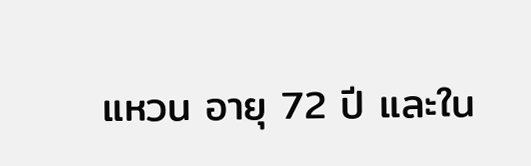แหวน อายุ 72 ปี และใน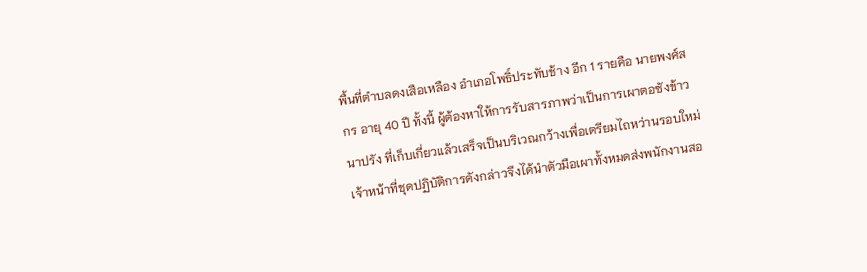พื้นที่ตำบลดงเสือเหลือง อำเภอโพธิ์ประทับช้าง อีก 1 รายคือ นายพงศ์สกร อายุ 40 ปี ทั้งนี้ ผู้ต้องหาให้การรับสารภาพว่าเป็นการเผาตอซังข้าวนาปรัง ที่เก็บเกี่ยวแล้วเสร็จเป็นบริเวณกว้างเพื่อเตรียมไถหว่านรอบใหม่ เจ้าหน้าที่ชุดปฏิบัติการดังกล่าวจึงได้นำตัวมือเผาทั้งหมดส่งพนักงานสอ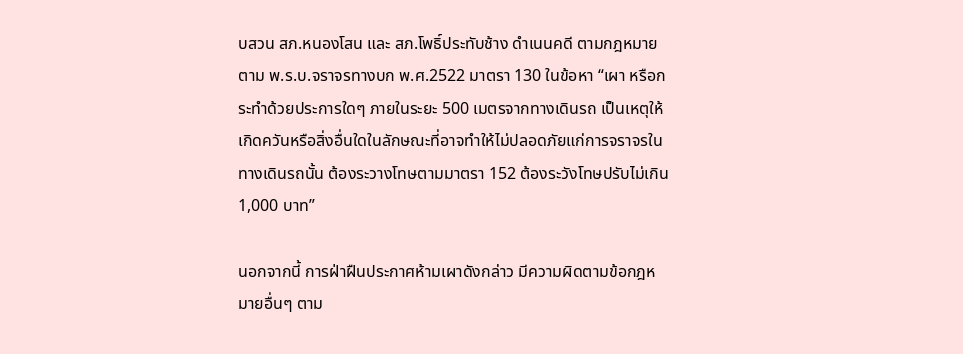บสวน สภ.หนองโสน และ สภ.โพธิ์ประทับช้าง ดำเนนคดี ตามกฎหมาย ตาม พ.ร.บ.จราจรทางบก พ.ศ.2522 มาตรา 130 ในข้อหา “เผา หรือกระทำด้วยประการใดๆ ภายในระยะ 500 เมตรจากทางเดินรถ เป็นเหตุให้เกิดควันหรือสิ่งอื่นใดในลักษณะที่อาจทำให้ไม่ปลอดภัยแก่การจราจรในทางเดินรถนั้น ต้องระวางโทษตามมาตรา 152 ต้องระวังโทษปรับไม่เกิน 1,000 บาท”

นอกจากนี้ การฝ่าฝืนประกาศห้ามเผาดังกล่าว มีความผิดตามข้อกฎหมายอื่นๆ ตาม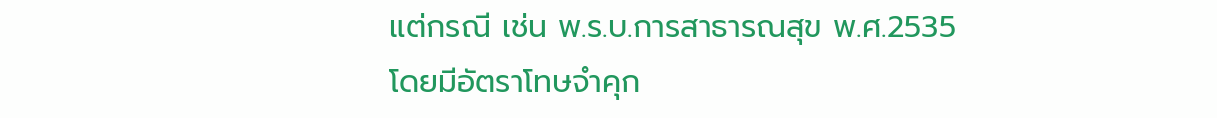แต่กรณี เช่น พ.ร.บ.การสาธารณสุข พ.ศ.2535 โดยมีอัตราโทษจำคุก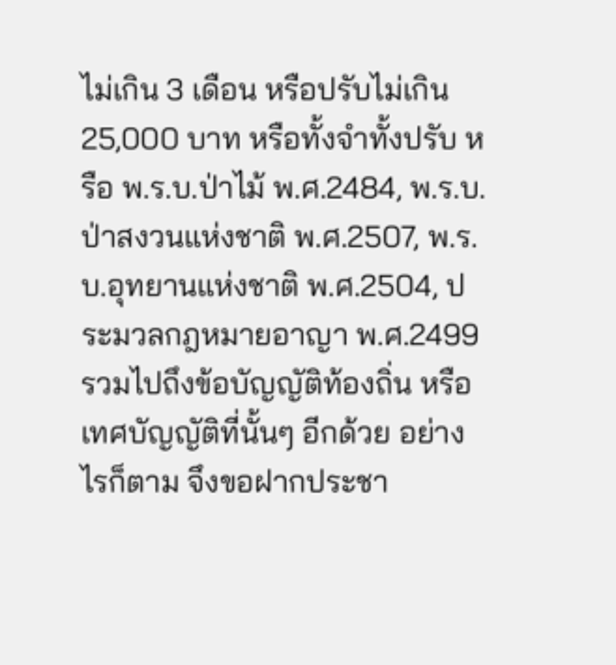ไม่เกิน 3 เดือน หรือปรับไม่เกิน 25,000 บาท หรือทั้งจำทั้งปรับ หรือ พ.ร.บ.ป่าไม้ พ.ศ.2484, พ.ร.บ.ป่าสงวนแห่งชาติ พ.ศ.2507, พ.ร.บ.อุทยานแห่งชาติ พ.ศ.2504, ประมวลกฎหมายอาญา พ.ศ.2499 รวมไปถึงข้อบัญญัติท้องถิ่น หรือเทศบัญญัติที่นั้นๆ อีกด้วย อย่างไรก็ตาม จึงขอฝากประชา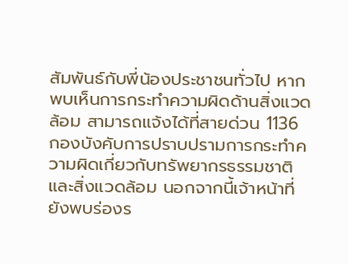สัมพันธ์กับพี่น้องประชาชนทั่วไป หากพบเห็นการกระทำความผิดด้านสิ่งแวดล้อม สามารถแจ้งได้ที่สายด่วน 1136 กองบังคับการปราบปรามการกระทำความผิดเกี่ยวกับทรัพยากรธรรมชาติและสิ่งแวดล้อม นอกจากนี้เจ้าหน้าที่ยังพบร่องร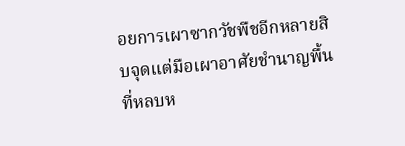อยการเผาซากวัชพืชอีกหลายสิบจุดแต่มือเผาอาศัยชำนาญพื้นที่หลบห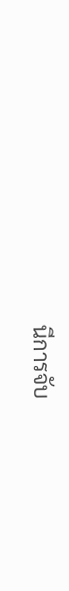นีการจับ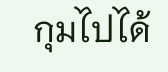กุมไปได้